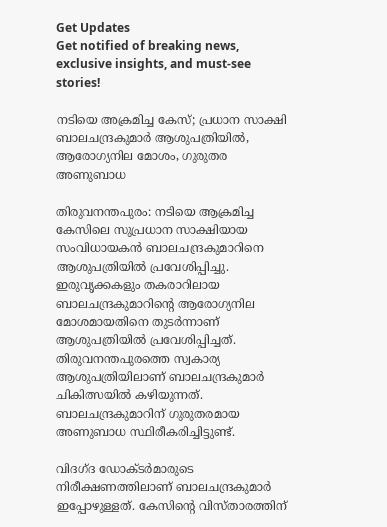Get Updates
Get notified of breaking news, exclusive insights, and must-see stories!

നടിയെ അക്രമിച്ച കേസ്; പ്രധാന സാക്ഷി ബാലചന്ദ്രകുമാർ ആശുപത്രിയിൽ, ആരോഗ്യനില മോശം, ഗുരുതര അണുബാധ

തിരുവനന്തപുരം: നടിയെ ആക്രമിച്ച കേസിലെ സുപ്രധാന സാക്ഷിയായ സംവിധായകന്‍ ബാലചന്ദ്രകുമാറിനെ ആശുപത്രിയില്‍ പ്രവേശിപ്പിച്ചു. ഇരുവൃക്കകളും തകരാറിലായ ബാലചന്ദ്രകുമാറിന്റെ ആരോഗ്യനില മോശമായതിനെ തുടര്‍ന്നാണ് ആശുപത്രിയില്‍ പ്രവേശിപ്പിച്ചത്. തിരുവനന്തപുരത്തെ സ്വകാര്യ ആശുപത്രിയിലാണ് ബാലചന്ദ്രകുമാര്‍ ചികിത്സയില്‍ കഴിയുന്നത്. ബാലചന്ദ്രകുമാറിന് ഗുരുതരമായ അണുബാധ സ്ഥിരീകരിച്ചിട്ടുണ്ട്.

വിദഗ്ദ ഡോക്ടര്‍മാരുടെ നിരീക്ഷണത്തിലാണ് ബാലചന്ദ്രകുമാര്‍ ഇപ്പോഴുള്ളത്. കേസിന്റെ വിസ്താരത്തിന്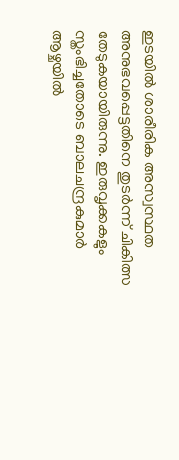ഇടയില്‍ ശാരീരിക അസ്വസ്ഥത അനുഭവപ്പെട്ടതിനെ തുടര്‍ന്ന് ചികിത്സ തേടുകയായിരുന്നു. ഇരുവൃക്കകളും സ്തംഭിച്ചതോടെ ബാലചന്ദ്രകുമാര്‍ ആഴ്ചയില്‍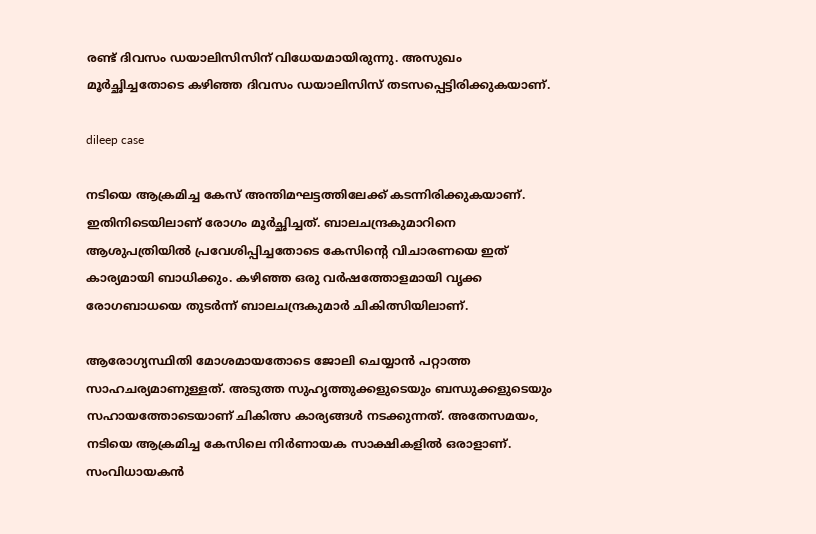രണ്ട് ദിവസം ഡയാലിസിസിന് വിധേയമായിരുന്നു. അസുഖം മൂര്‍ച്ഛിച്ചതോടെ കഴിഞ്ഞ ദിവസം ഡയാലിസിസ് തടസപ്പെട്ടിരിക്കുകയാണ്.

dileep case

നടിയെ ആക്രമിച്ച കേസ് അന്തിമഘട്ടത്തിലേക്ക് കടന്നിരിക്കുകയാണ്. ഇതിനിടെയിലാണ് രോഗം മൂര്‍ച്ഛിച്ചത്. ബാലചന്ദ്രകുമാറിനെ ആശുപത്രിയില്‍ പ്രവേശിപ്പിച്ചതോടെ കേസിന്റെ വിചാരണയെ ഇത് കാര്യമായി ബാധിക്കും. കഴിഞ്ഞ ഒരു വര്‍ഷത്തോളമായി വൃക്ക രോഗബാധയെ തുടര്‍ന്ന് ബാലചന്ദ്രകുമാര്‍ ചികിത്സിയിലാണ്.

ആരോഗ്യസ്ഥിതി മോശമായതോടെ ജോലി ചെയ്യാന്‍ പറ്റാത്ത സാഹചര്യമാണുള്ളത്. അടുത്ത സുഹൃത്തുക്കളുടെയും ബന്ധുക്കളുടെയും സഹായത്തോടെയാണ് ചികിത്സ കാര്യങ്ങള്‍ നടക്കുന്നത്. അതേസമയം, നടിയെ ആക്രമിച്ച കേസിലെ നിര്‍ണായക സാക്ഷികളില്‍ ഒരാളാണ്. സംവിധായകന്‍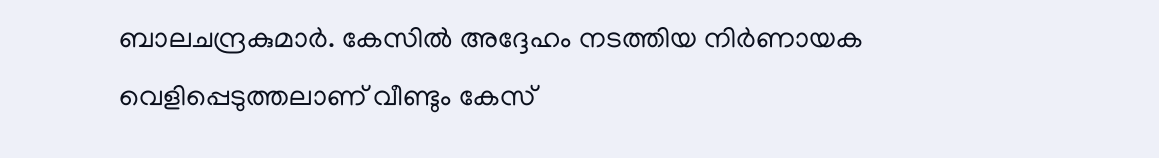ബാലചന്ദ്രകുമാര്‍. കേസില്‍ അദ്ദേഹം നടത്തിയ നിര്‍ണായക വെളിപ്പെടുത്തലാണ് വീണ്ടും കേസ്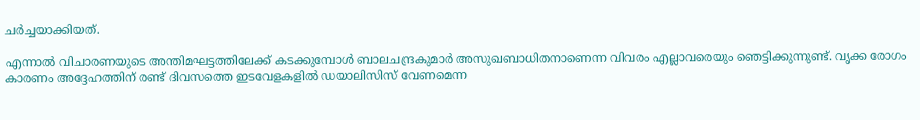ചര്‍ച്ചയാക്കിയത്.

എന്നാല്‍ വിചാരണയുടെ അന്തിമഘട്ടത്തിലേക്ക് കടക്കുമ്പോള്‍ ബാലചന്ദ്രകുമാര്‍ അസുഖബാധിതനാണെന്ന വിവരം എല്ലാവരെയും ഞെട്ടിക്കുന്നുണ്ട്. വൃക്ക രോഗം കാരണം അദ്ദേഹത്തിന് രണ്ട് ദിവസത്തെ ഇടവേളകളില്‍ ഡയാലിസിസ് വേണമെന്ന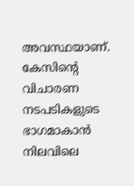അവസ്ഥയാണ്. കേസിന്റെ വിചാരണ നടപടികളുടെ ഭാഗമാകാന്‍ നിലവിലെ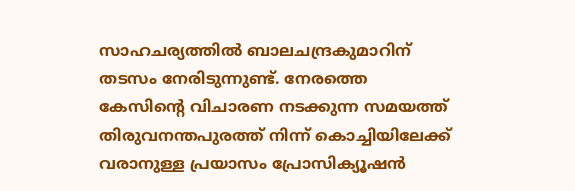സാഹചര്യത്തില്‍ ബാലചന്ദ്രകുമാറിന് തടസം നേരിടുന്നുണ്ട്. നേരത്തെ കേസിന്റെ വിചാരണ നടക്കുന്ന സമയത്ത് തിരുവനന്തപുരത്ത് നിന്ന് കൊച്ചിയിലേക്ക് വരാനുള്ള പ്രയാസം പ്രോസിക്യൂഷന്‍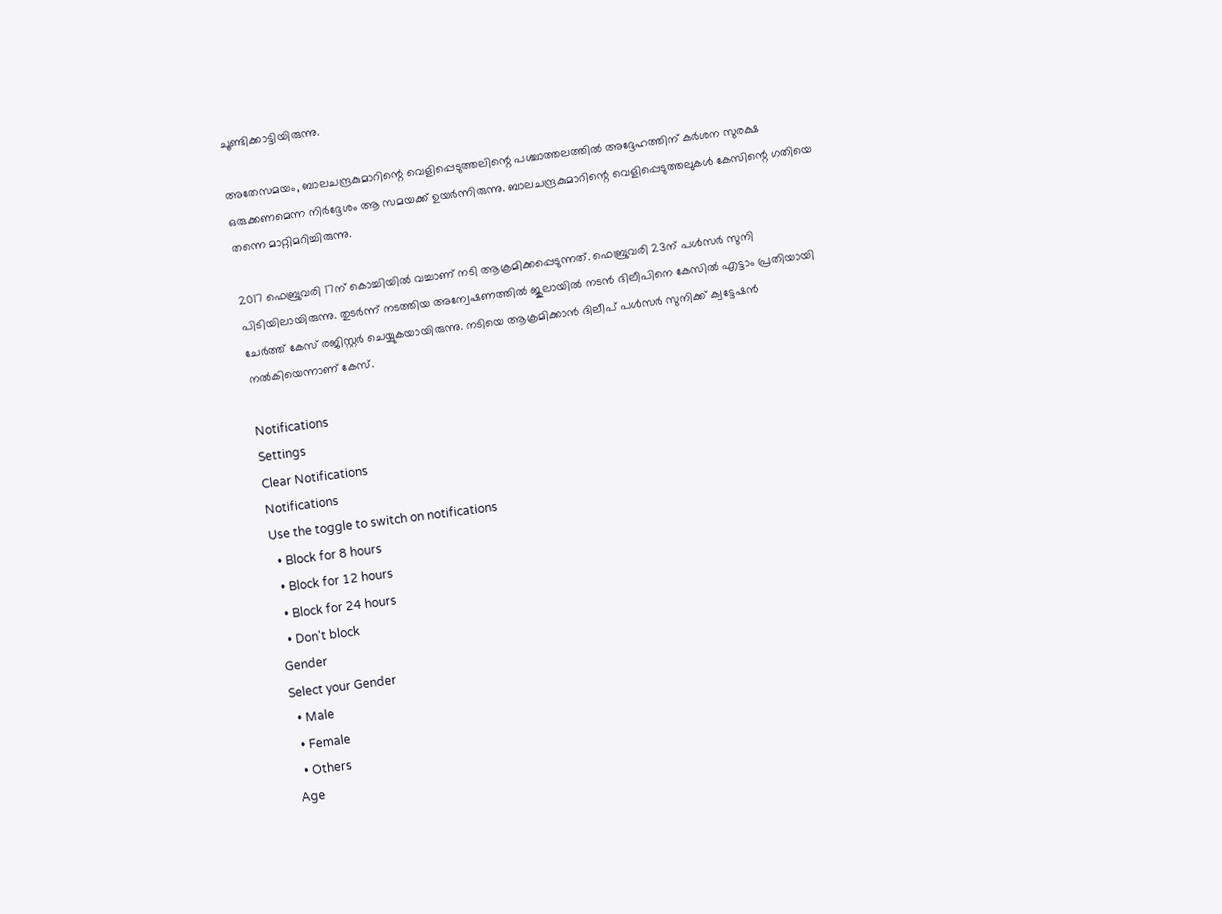ചൂണ്ടിക്കാട്ടിയിരുന്നു.

അതേസമയം, ബാലചന്ദ്രകുമാറിന്റെ വെളിപ്പെടുത്തലിന്റെ പശ്ചാത്തലത്തില്‍ അദ്ദേഹത്തിന് കര്‍ശന സുരക്ഷ ഒരുക്കണമെന്ന നിര്‍ദ്ദേശം ആ സമയക്ക് ഉയര്‍ന്നിരുന്നു. ബാലചന്ദ്രകുമാറിന്റെ വെളിപ്പെടുത്തലുകള്‍ കേസിന്റെ ഗതിയെ തന്നെ മാറ്റിമറിച്ചിരുന്നു.

2017 ഫെബ്രുവരി 17ന് കൊച്ചിയില്‍ വച്ചാണ് നടി ആക്രമിക്കപ്പെടുന്നത്. ഫെബ്രുവരി 23ന് പള്‍സര്‍ സുനി പിടിയിലായിരുന്നു. തുടര്‍ന്ന് നടത്തിയ അന്വേഷണത്തില്‍ ജുലായില്‍ നടന്‍ ദിലീപിനെ കേസില്‍ എട്ടാം പ്രതിയായി ചേര്‍ത്ത് കേസ് രജിസ്റ്റര്‍ ചെയ്യുകയായിരുന്നു. നടിയെ ആക്രമിക്കാന്‍ ദിലീപ് പള്‍സര്‍ സുനിക്ക് ക്വട്ടേഷന്‍ നല്‍കിയെന്നാണ് കേസ്.

Notifications
Settings
Clear Notifications
Notifications
Use the toggle to switch on notifications
  • Block for 8 hours
  • Block for 12 hours
  • Block for 24 hours
  • Don't block
Gender
Select your Gender
  • Male
  • Female
  • Others
Age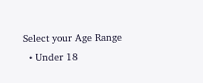Select your Age Range
  • Under 18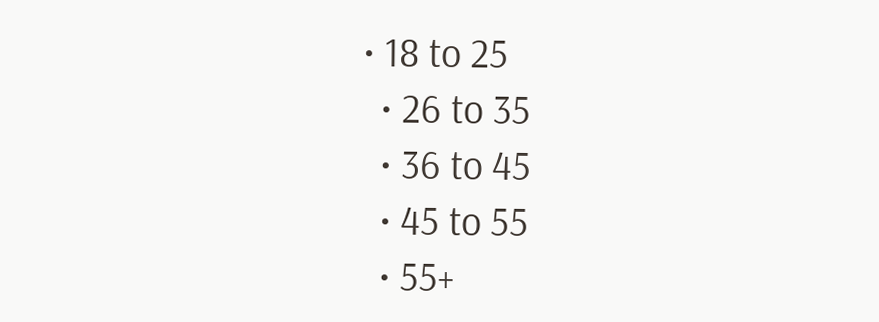• 18 to 25
  • 26 to 35
  • 36 to 45
  • 45 to 55
  • 55+